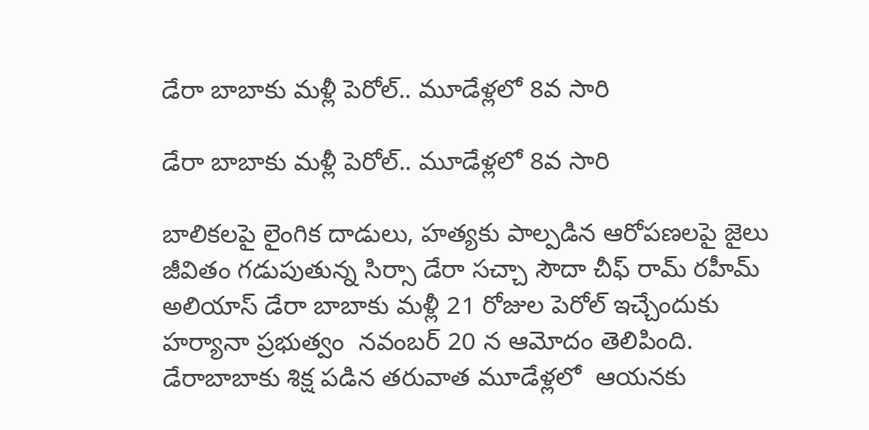డేరా బాబాకు మళ్లీ పెరోల్.. మూడేళ్లలో 8వ సారి

డేరా బాబాకు మళ్లీ పెరోల్.. మూడేళ్లలో 8వ సారి

బాలిక‌ల‌పై లైంగిక దాడులు, హత్యకు పాల్పడిన ఆరోప‌ణ‌ల‌పై జైలు జీవితం గ‌డుపుతున్న సిర్సా డేరా సచ్చా సౌదా చీఫ్ రామ్ రహీమ్‌ అలియాస్ డేరా బాబాకు మళ్లీ 21 రోజుల పెరోల్ ఇచ్చేందుకు  హర్యానా ప్రభుత్వం  నవంబర్ 20 న ఆమోదం తెలిపింది. డేరాబాబాకు శిక్ష పడిన తరువాత మూడేళ్లలో  ఆయనకు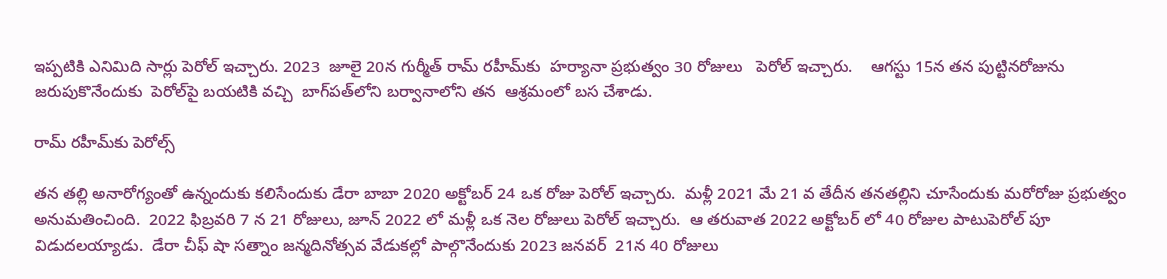ఇప్పటికి ఎనిమిది సార్లు పెరోల్ ఇచ్చారు. 2023  జూలై 20న గుర్మీత్ రామ్ రహీమ్‌కు  హర్యానా ప్రభుత్వం 30 రోజులు   పెరోల్ ఇచ్చారు.    ఆగస్టు 15న తన పుట్టినరోజును జరుపుకొనేందుకు  పెరోల్‌పై బయటికి వచ్చి  బాగ్‌పత్‌లోని బర్వానాలోని తన  ఆశ్రమంలో బస చేశాడు.

రామ్ రహీమ్‌కు పెరోల్స్

తన తల్లి అనారోగ్యంతో ఉన్నందుకు కలిసేందుకు డేరా బాబా 2020 అక్టోబర్ 24 ఒక రోజు పెరోల్ ఇచ్చారు.  మళ్లీ 2021 మే 21 వ తేదీన తనతల్లిని చూసేందుకు మరోరోజు ప్రభుత్వం అనుమతించింది.  2022 ఫిబ్రవరి 7 న 21 రోజులు, జూన్ 2022 లో మళ్లీ ఒక నెల రోజులు పెరోల్ ఇచ్చారు.  ఆ తరువాత 2022 అక్టోబర్ లో 40 రోజుల పాటుపెరోల్ పూ విడుదలయ్యాడు.  డేరా చీఫ్ షా సత్నాం జన్మదినోత్సవ వేడుకల్లో పాల్గొనేందుకు 2023 జనవర్  21న 40 రోజులు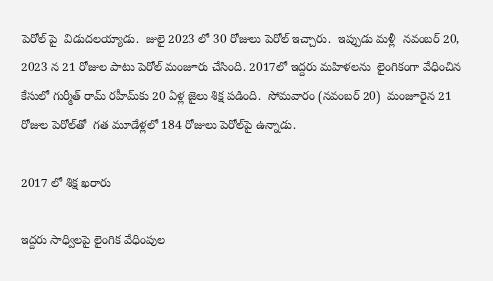పెరోల్ పై  విడుదలయ్యాడు.  జులై 2023 లో 30 రోజులు పెరోల్ ఇచ్చారు.  ఇప్పుడు మళ్లీ  నవంబర్ 20, 2023 న 21 రోజుల పాటు పెరోల్ మంజూరు చేసింది. 2017లో ఇద్దరు మహిళలను  లైంగికంగా వేధించిన కేసులో గుర్మీత్ రామ్ రహీమ్‌కు 20 ఏళ్ల జైలు శిక్ష పడింది.  సోమవారం (నవంబర్ 20)  మంజూరైన 21 రోజుల పెరోల్‌తో  గత మూడేళ్లలో 184 రోజులు పెరోల్‌పై ఉన్నాడు.

2017 లో శిక్ష ఖరారు

ఇద్దరు సాధ్విలపై లైంగిక వేధింపుల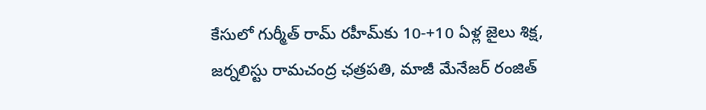కేసులో గుర్మీత్ రామ్ రహీమ్‌కు 10-+10 ఏళ్ల జైలు శిక్ష, జర్నలిస్టు రామచంద్ర ఛత్రపతి, మాజీ మేనేజర్ రంజిత్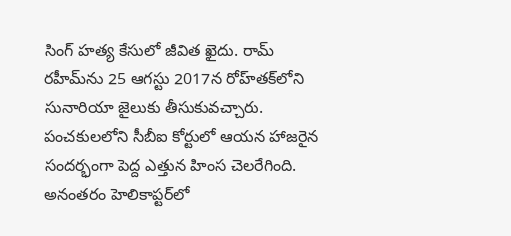సింగ్ హత్య కేసులో జీవిత ఖైదు. రామ్ రహీమ్‌ను 25 ఆగస్టు 2017న రోహ్‌తక్‌లోని సునారియా జైలుకు తీసుకువచ్చారు. పంచకులలోని సీబీఐ కోర్టులో ఆయన హాజరైన సందర్భంగా పెద్ద ఎత్తున హింస చెలరేగింది. అనంతరం హెలికాప్టర్‌లో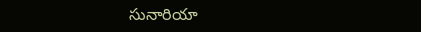సునారియా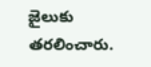జైలుకు తరలించారు.